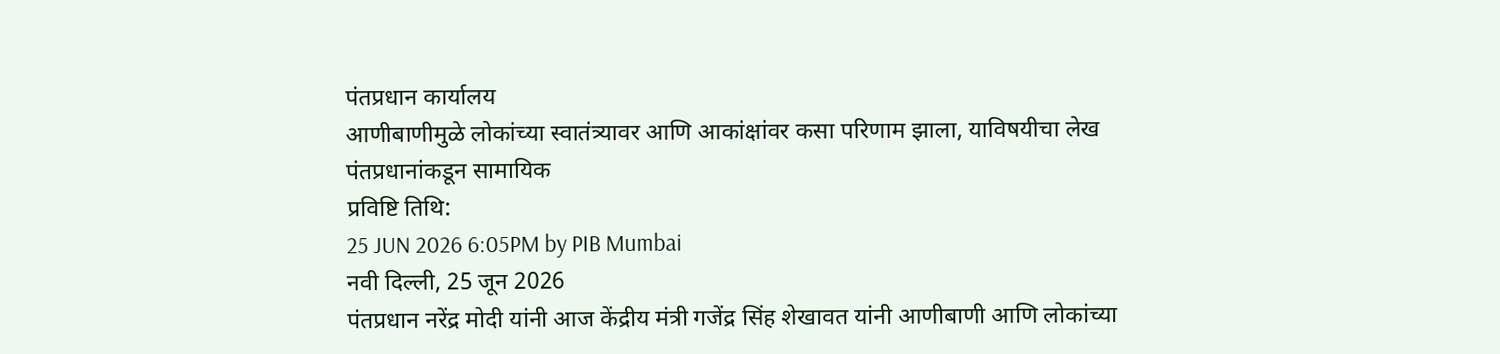पंतप्रधान कार्यालय
आणीबाणीमुळे लोकांच्या स्वातंत्र्यावर आणि आकांक्षांवर कसा परिणाम झाला, याविषयीचा लेख पंतप्रधानांकडून सामायिक
प्रविष्टि तिथि:
25 JUN 2026 6:05PM by PIB Mumbai
नवी दिल्ली, 25 जून 2026
पंतप्रधान नरेंद्र मोदी यांनी आज केंद्रीय मंत्री गजेंद्र सिंह शेखावत यांनी आणीबाणी आणि लोकांच्या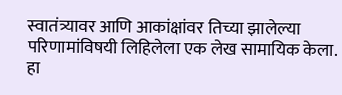स्वातंत्र्यावर आणि आकांक्षांवर तिच्या झालेल्या परिणामांविषयी लिहिलेला एक लेख सामायिक केला.
हा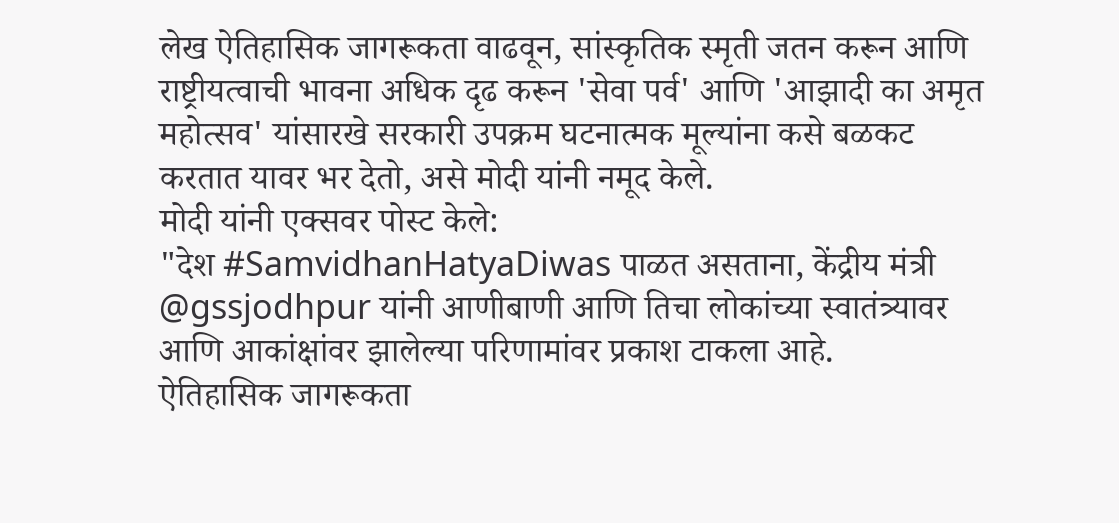लेख ऐतिहासिक जागरूकता वाढवून, सांस्कृतिक स्मृती जतन करून आणि राष्ट्रीयत्वाची भावना अधिक दृढ करून 'सेवा पर्व' आणि 'आझादी का अमृत महोत्सव' यांसारखे सरकारी उपक्रम घटनात्मक मूल्यांना कसे बळकट करतात यावर भर देतो, असे मोदी यांनी नमूद केले.
मोदी यांनी एक्सवर पोस्ट केले:
"देश #SamvidhanHatyaDiwas पाळत असताना, केंद्रीय मंत्री @gssjodhpur यांनी आणीबाणी आणि तिचा लोकांच्या स्वातंत्र्यावर आणि आकांक्षांवर झालेल्या परिणामांवर प्रकाश टाकला आहे.
ऐतिहासिक जागरूकता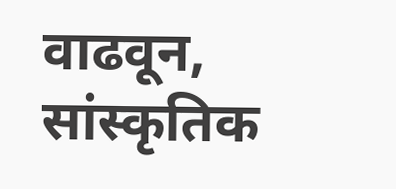वाढवून, सांस्कृतिक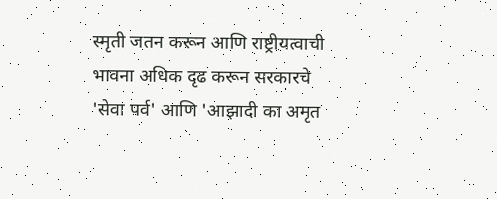स्मृती जतन करून आणि राष्ट्रीयत्वाची भावना अधिक दृढ करून सरकारचे 'सेवा पर्व' आणि 'आझादी का अमृत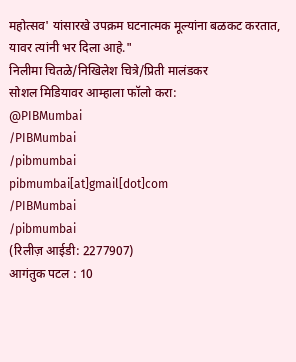महोत्सव' यांसारखे उपक्रम घटनात्मक मूल्यांना बळकट करतात, यावर त्यांनी भर दिला आहे."
निलीमा चितळे/निखिलेश चित्रे/प्रिती मालंडकर
सोशल मिडियावर आम्हाला फॉलो करा:
@PIBMumbai
/PIBMumbai
/pibmumbai
pibmumbai[at]gmail[dot]com
/PIBMumbai
/pibmumbai
(रिलीज़ आईडी: 2277907)
आगंतुक पटल : 10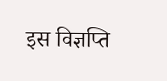इस विज्ञप्ति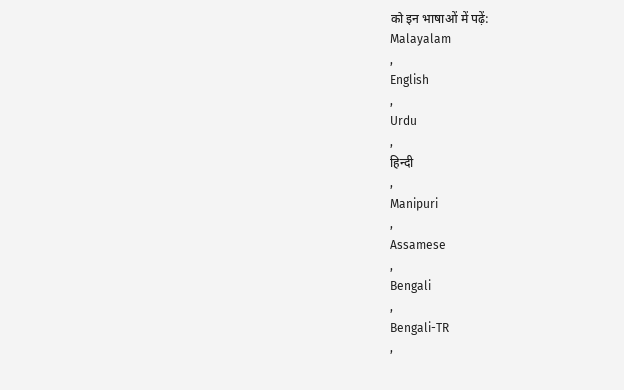को इन भाषाओं में पढ़ें:
Malayalam
,
English
,
Urdu
,
हिन्दी
,
Manipuri
,
Assamese
,
Bengali
,
Bengali-TR
,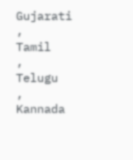Gujarati
,
Tamil
,
Telugu
,
Kannada